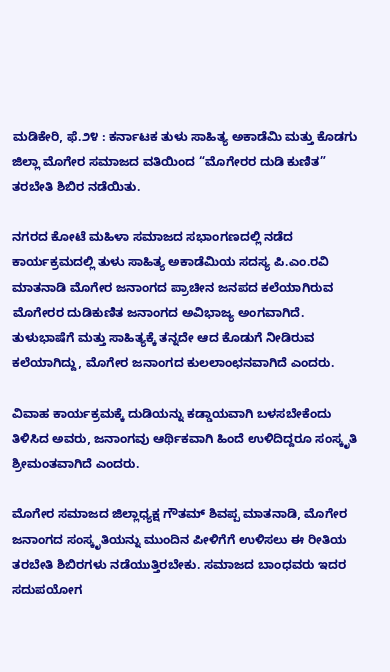ಮಡಿಕೇರಿ, ಫೆ.೨೪ : ಕರ್ನಾಟಕ ತುಳು ಸಾಹಿತ್ಯ ಅಕಾಡೆಮಿ ಮತ್ತು ಕೊಡಗು ಜಿಲ್ಲಾ ಮೊಗೇರ ಸಮಾಜದ ವತಿಯಿಂದ “ಮೊಗೇರರ ದುಡಿ ಕುಣಿತ” ತರಬೇತಿ ಶಿಬಿರ ನಡೆಯಿತು.

ನಗರದ ಕೋಟೆ ಮಹಿಳಾ ಸಮಾಜದ ಸಭಾಂಗಣದಲ್ಲಿ ನಡೆದ ಕಾರ್ಯಕ್ರಮದಲ್ಲಿ ತುಳು ಸಾಹಿತ್ಯ ಅಕಾಡೆಮಿಯ ಸದಸ್ಯ ಪಿ.ಎಂ.ರವಿ ಮಾತನಾಡಿ ಮೊಗೇರ ಜನಾಂಗದ ಪ್ರಾಚೀನ ಜನಪದ ಕಲೆಯಾಗಿರುವ ಮೊಗೇರರ ದುಡಿಕುಣಿತ ಜನಾಂಗದ ಅವಿಭಾಜ್ಯ ಅಂಗವಾಗಿದೆ. ತುಳುಭಾಷೆಗೆ ಮತ್ತು ಸಾಹಿತ್ಯಕ್ಕೆ ತನ್ನದೇ ಆದ ಕೊಡುಗೆ ನೀಡಿರುವ ಕಲೆಯಾಗಿದ್ದು, ಮೊಗೇರ ಜನಾಂಗದ ಕುಲಲಾಂಛನವಾಗಿದೆ ಎಂದರು.

ವಿವಾಹ ಕಾರ್ಯಕ್ರಮಕ್ಕೆ ದುಡಿಯನ್ನು ಕಡ್ಡಾಯವಾಗಿ ಬಳಸಬೇಕೆಂದು ತಿಳಿಸಿದ ಅವರು, ಜನಾಂಗವು ಆರ್ಥಿಕವಾಗಿ ಹಿಂದೆ ಉಳಿದಿದ್ದರೂ ಸಂಸ್ಕೃತಿ ಶ್ರೀಮಂತವಾಗಿದೆ ಎಂದರು.

ಮೊಗೇರ ಸಮಾಜದ ಜಿಲ್ಲಾಧ್ಯಕ್ಷ ಗೌತಮ್ ಶಿವಪ್ಪ ಮಾತನಾಡಿ, ಮೊಗೇರ ಜನಾಂಗದ ಸಂಸ್ಕೃತಿಯನ್ನು ಮುಂದಿನ ಪೀಳಿಗೆಗೆ ಉಳಿಸಲು ಈ ರೀತಿಯ ತರಬೇತಿ ಶಿಬಿರಗಳು ನಡೆಯುತ್ತಿರಬೇಕು. ಸಮಾಜದ ಬಾಂಧವರು ಇದರ ಸದುಪಯೋಗ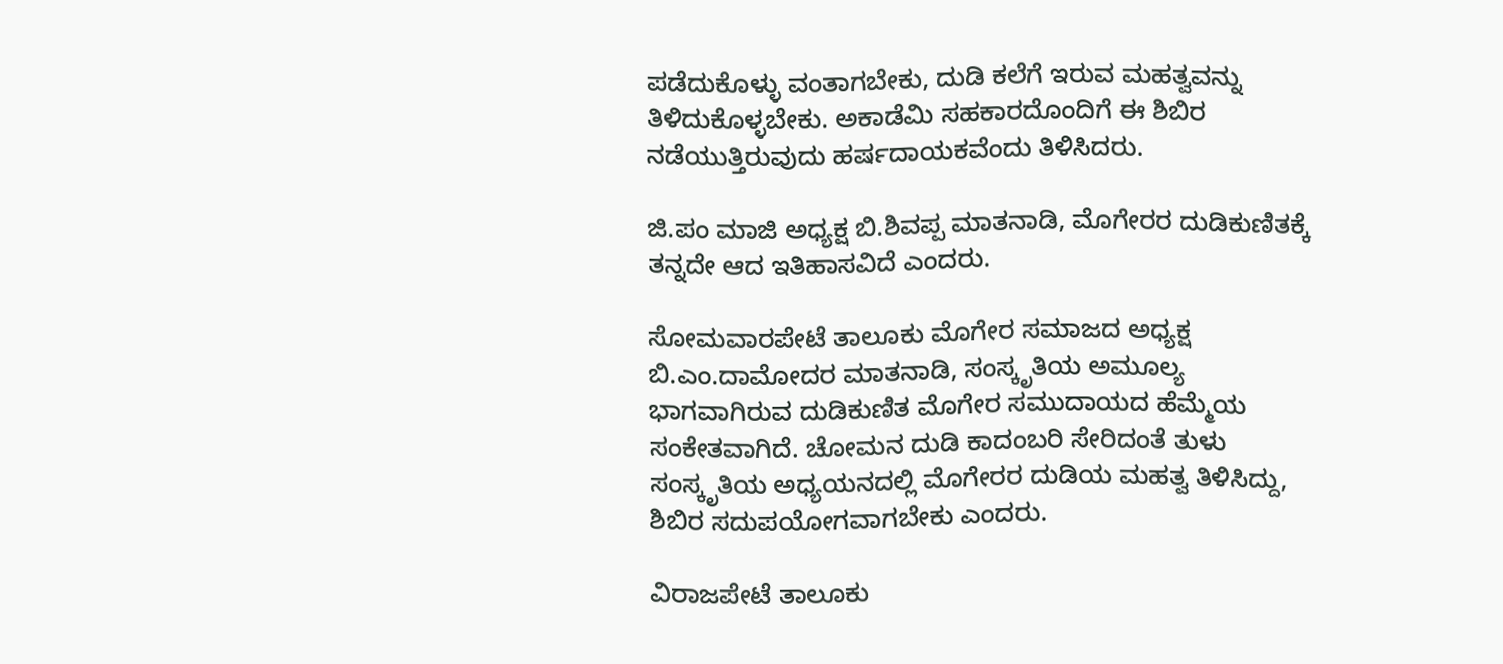ಪಡೆದುಕೊಳ್ಳು ವಂತಾಗಬೇಕು, ದುಡಿ ಕಲೆಗೆ ಇರುವ ಮಹತ್ವವನ್ನು ತಿಳಿದುಕೊಳ್ಳಬೇಕು. ಅಕಾಡೆಮಿ ಸಹಕಾರದೊಂದಿಗೆ ಈ ಶಿಬಿರ ನಡೆಯುತ್ತಿರುವುದು ಹರ್ಷದಾಯಕವೆಂದು ತಿಳಿಸಿದರು.

ಜಿ.ಪಂ ಮಾಜಿ ಅಧ್ಯಕ್ಷ ಬಿ.ಶಿವಪ್ಪ ಮಾತನಾಡಿ, ಮೊಗೇರರ ದುಡಿಕುಣಿತಕ್ಕೆ ತನ್ನದೇ ಆದ ಇತಿಹಾಸವಿದೆ ಎಂದರು.

ಸೋಮವಾರಪೇಟೆ ತಾಲೂಕು ಮೊಗೇರ ಸಮಾಜದ ಅಧ್ಯಕ್ಷ ಬಿ.ಎಂ.ದಾಮೋದರ ಮಾತನಾಡಿ, ಸಂಸ್ಕೃತಿಯ ಅಮೂಲ್ಯ ಭಾಗವಾಗಿರುವ ದುಡಿಕುಣಿತ ಮೊಗೇರ ಸಮುದಾಯದ ಹೆಮ್ಮೆಯ ಸಂಕೇತವಾಗಿದೆ. ಚೋಮನ ದುಡಿ ಕಾದಂಬರಿ ಸೇರಿದಂತೆ ತುಳು ಸಂಸ್ಕೃತಿಯ ಅಧ್ಯಯನದಲ್ಲಿ ಮೊಗೇರರ ದುಡಿಯ ಮಹತ್ವ ತಿಳಿಸಿದ್ದು, ಶಿಬಿರ ಸದುಪಯೋಗವಾಗಬೇಕು ಎಂದರು.

ವಿರಾಜಪೇಟೆ ತಾಲೂಕು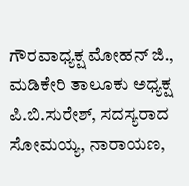ಗೌರವಾಧ್ಯಕ್ಷ ಮೋಹನ್ ಜಿ., ಮಡಿಕೇರಿ ತಾಲೂಕು ಅಧ್ಯಕ್ಷ ಪಿ.ಬಿ.ಸುರೇಶ್, ಸದಸ್ಯರಾದ ಸೋಮಯ್ಯ, ನಾರಾಯಣ,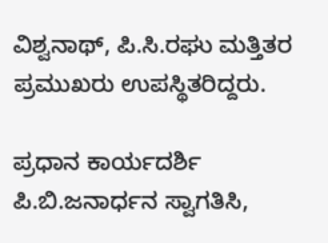ವಿಶ್ವನಾಥ್, ಪಿ.ಸಿ.ರಘು ಮತ್ತಿತರ ಪ್ರಮುಖರು ಉಪಸ್ಥಿತರಿದ್ದರು.

ಪ್ರಧಾನ ಕಾರ್ಯದರ್ಶಿ ಪಿ.ಬಿ.ಜನಾರ್ಧನ ಸ್ವಾಗತಿಸಿ,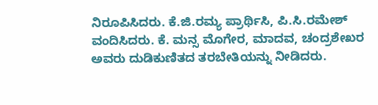ನಿರೂಪಿಸಿದರು. ಕೆ.ಜಿ.ರಮ್ಯ ಪ್ರಾರ್ಥಿಸಿ, ಪಿ.ಸಿ.ರಮೇಶ್ ವಂದಿಸಿದರು. ಕೆ. ಮನ್ಸ ಮೊಗೇರ, ಮಾದವ, ಚಂದ್ರಶೇಖರ ಅವರು ದುಡಿಕುಣಿತದ ತರಬೇತಿಯನ್ನು ನೀಡಿದರು.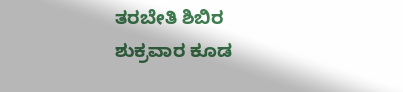ತರಬೇತಿ ಶಿಬಿರ ಶುಕ್ರವಾರ ಕೂಡ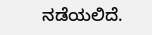ನಡೆಯಲಿದೆ.